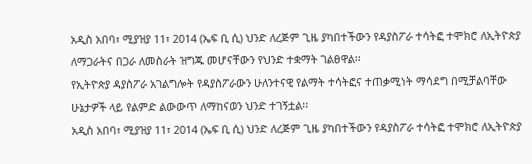አዲስ አበባ፣ ሚያዝያ 11፣ 2014 (ኤፍ ቢ ሲ) ህንድ ለረጅም ጊዜ ያካበተችውን የዳያስፖራ ተሳትፎ ተሞክሮ ለኢትዮጵያ ለማጋራትና በጋራ ለመስራት ዝግጁ መሆናቸውን የህንድ ተቋማት ገልፀዋል፡፡
የኢትዮጵያ ዳያስፖራ አገልግሎት የዳያስፖራውን ሁለንተናዊ የልማት ተሳትፎና ተጠቃሚነት ማሳደግ በሚቻልባቸው ሁኔታዎች ላይ የልምድ ልውውጥ ለማከናወን ህንድ ተገኝቷል፡፡
አዲስ አበባ፣ ሚያዝያ 11፣ 2014 (ኤፍ ቢ ሲ) ህንድ ለረጅም ጊዜ ያካበተችውን የዳያስፖራ ተሳትፎ ተሞክሮ ለኢትዮጵያ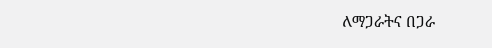ለማጋራትና በጋራ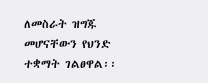ለመስራት ዝግጁ መሆናቸውን የህንድ ተቋማት ገልፀዋል፡፡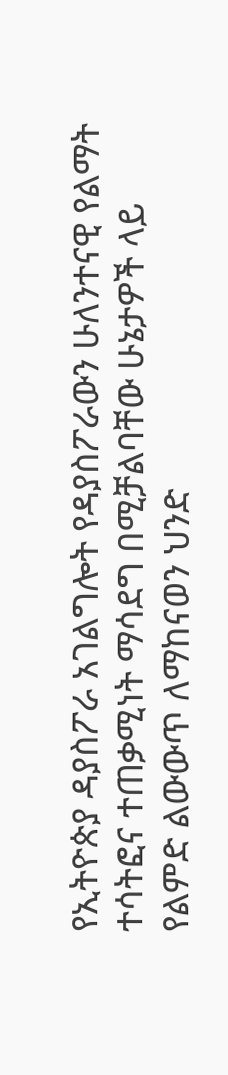የኢትዮጵያ ዳያስፖራ አገልግሎት የዳያስፖራውን ሁለንተናዊ የልማት ተሳትፎና ተጠቃሚነት ማሳደግ በሚቻልባቸው ሁኔታዎች ላይ የልምድ ልውውጥ ለማከናወን ህንድ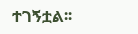ተገኝቷል፡፡